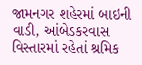જામનગર શહેરમાં બાઇની વાડી, આંબેડકરવાસ વિસ્તારમાં રહેતાં શ્રમિક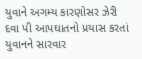યુવાને અગમ્ય કારણોસર ઝેરી દવા પી આપઘાતનો પ્રયાસ કરતાં યુવાનને સારવાર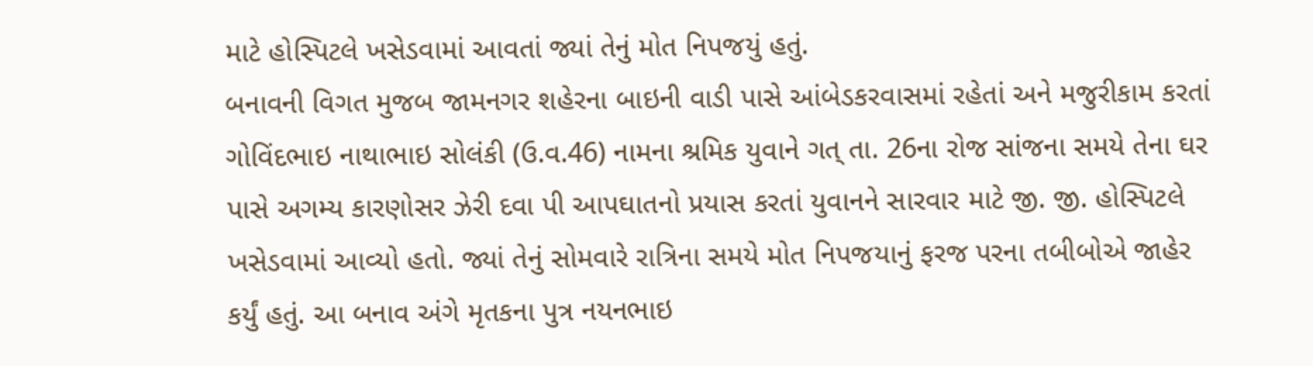માટે હોસ્પિટલે ખસેડવામાં આવતાં જ્યાં તેનું મોત નિપજયું હતું.
બનાવની વિગત મુજબ જામનગર શહેરના બાઇની વાડી પાસે આંબેડકરવાસમાં રહેતાં અને મજુરીકામ કરતાં ગોવિંદભાઇ નાથાભાઇ સોલંકી (ઉ.વ.46) નામના શ્રમિક યુવાને ગત્ તા. 26ના રોજ સાંજના સમયે તેના ઘર પાસે અગમ્ય કારણોસર ઝેરી દવા પી આપઘાતનો પ્રયાસ કરતાં યુવાનને સારવાર માટે જી. જી. હોસ્પિટલે ખસેડવામાં આવ્યો હતો. જ્યાં તેનું સોમવારે રાત્રિના સમયે મોત નિપજયાનું ફરજ પરના તબીબોએ જાહેર કર્યું હતું. આ બનાવ અંગે મૃતકના પુત્ર નયનભાઇ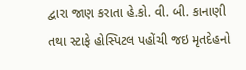દ્વારા જાણ કરાતા હે.કો. વી. બી. કાનાણી તથા સ્ટાફે હોસ્પિટલ પહોંચી જઇ મૃતદેહનો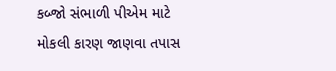કબ્જો સંભાળી પીએમ માટે મોકલી કારણ જાણવા તપાસ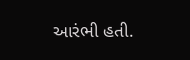આરંભી હતી.